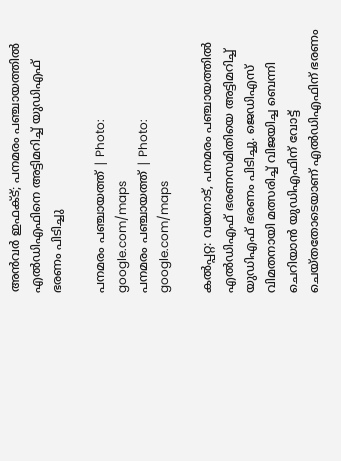അന്‍വര്‍ ഇഫക്ട്‌; പനമരം പഞ്ചായത്തില്‍ എല്‍ഡിഎഫിനെ അട്ടിമറിച്ച് യുഡിഎഫ് ഭരണം പിടിച്ചു

പനമരം പഞ്ചായത്ത് | Photo: google.com/maps
പനമരം പഞ്ചായത്ത് | Photo: google.com/maps

കല്‍പ്പറ്റ: വയനാട്, പനമരം പഞ്ചായത്തില്‍ എല്‍ഡിഎഫ് ഭരണസമിതിയെ അട്ടിമറിച്ച് യുഡിഎഫ് ഭരണം പിടിച്ചു. ജെഡിഎസ് വിമതനായി മത്സരിച്ച് വിജയിച്ച ബെന്നി ചെറിയാന്‍ യുഡിഎഫിന് വോട്ട് ചെയ്തതോടെയാണ് എല്‍ഡിഎഫിന് ഭരണം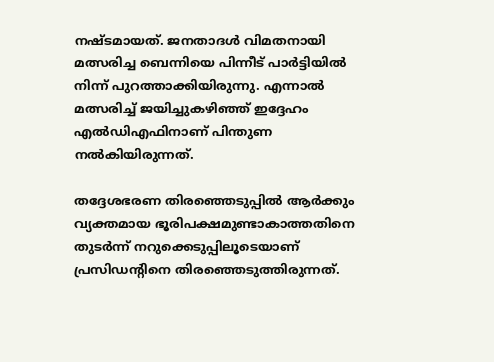നഷ്ടമായത്. ജനതാദള്‍ വിമതനായി മത്സരിച്ച ബെന്നിയെ പിന്നീട് പാര്‍ട്ടിയില്‍ നിന്ന് പുറത്താക്കിയിരുന്നു. എന്നാല്‍ മത്സരിച്ച് ജയിച്ചുകഴിഞ്ഞ് ഇദ്ദേഹം എല്‍ഡിഎഫിനാണ് പിന്തുണ നല്‍കിയിരുന്നത്.

തദ്ദേശഭരണ തിരഞ്ഞെടുപ്പില്‍ ആര്‍ക്കും വ്യക്തമായ ഭൂരിപക്ഷമുണ്ടാകാത്തതിനെ തുടര്‍ന്ന് നറുക്കെടുപ്പിലൂടെയാണ് പ്രസിഡന്റിനെ തിരഞ്ഞെടുത്തിരുന്നത്.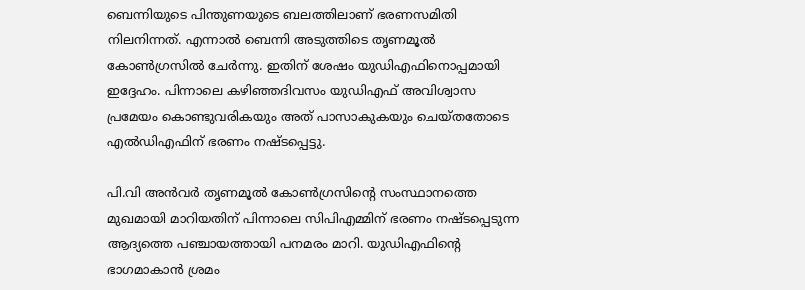ബെന്നിയുടെ പിന്തുണയുടെ ബലത്തിലാണ് ഭരണസമിതി നിലനിന്നത്. എന്നാല്‍ ബെന്നി അടുത്തിടെ തൃണമൂല്‍ കോണ്‍ഗ്രസില്‍ ചേര്‍ന്നു. ഇതിന് ശേഷം യുഡിഎഫിനൊപ്പമായി ഇദ്ദേഹം. പിന്നാലെ കഴിഞ്ഞദിവസം യുഡിഎഫ് അവിശ്വാസ പ്രമേയം കൊണ്ടുവരികയും അത് പാസാകുകയും ചെയ്തതോടെ എല്‍ഡിഎഫിന് ഭരണം നഷ്ടപ്പെട്ടു.

പി.വി അന്‍വര്‍ തൃണമൂല്‍ കോണ്‍ഗ്രസിന്റെ സംസ്ഥാനത്തെ മുഖമായി മാറിയതിന് പിന്നാലെ സിപിഎമ്മിന് ഭരണം നഷ്ടപ്പെടുന്ന ആദ്യത്തെ പഞ്ചായത്തായി പനമരം മാറി. യുഡിഎഫിന്റെ ഭാഗമാകാന്‍ ശ്രമം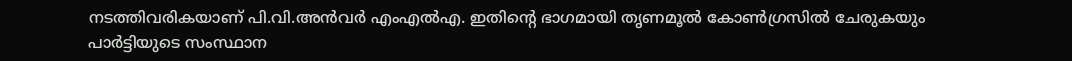നടത്തിവരികയാണ് പി.വി.അന്‍വര്‍ എംഎല്‍എ. ഇതിന്റെ ഭാഗമായി തൃണമൂല്‍ കോണ്‍ഗ്രസില്‍ ചേരുകയും പാര്‍ട്ടിയുടെ സംസ്ഥാന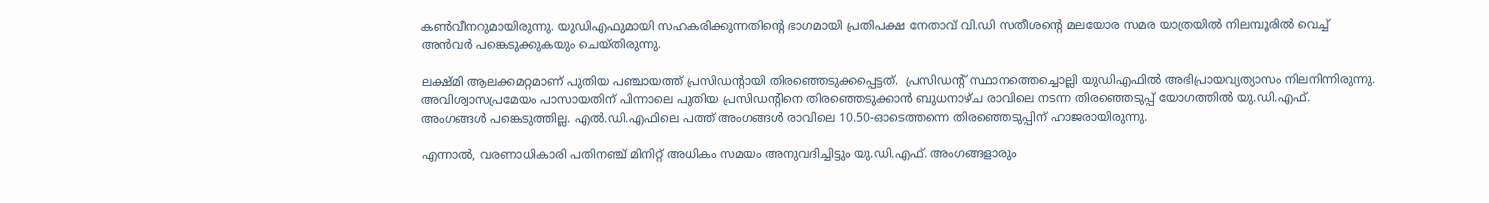കണ്‍വീനറുമായിരുന്നു. യുഡിഎഫുമായി സഹകരിക്കുന്നതിന്റെ ഭാഗമായി പ്രതിപക്ഷ നേതാവ് വി.ഡി സതീശന്റെ മലയോര സമര യാത്രയില്‍ നിലമ്പൂരില്‍ വെച്ച് അന്‍വര്‍ പങ്കെടുക്കുകയും ചെയ്തിരുന്നു.

ലക്ഷ്മി ആലക്കമറ്റമാണ് പുതിയ പഞ്ചായത്ത് പ്രസിഡന്റായി തിരഞ്ഞെടുക്കപ്പെട്ടത്.  പ്രസിഡന്റ് സ്ഥാനത്തെച്ചൊല്ലി യുഡിഎഫില്‍ അഭിപ്രായവ്യത്യാസം നിലനിന്നിരുന്നു. അവിശ്വാസപ്രമേയം പാസായതിന് പിന്നാലെ പുതിയ പ്രസിഡന്റിനെ തിരഞ്ഞെടുക്കാന്‍ ബുധനാഴ്ച രാവിലെ നടന്ന തിരഞ്ഞെടുപ്പ് യോഗത്തില്‍ യു.ഡി.എഫ്. അംഗങ്ങള്‍ പങ്കെടുത്തില്ല. എല്‍.ഡി.എഫിലെ പത്ത് അംഗങ്ങള്‍ രാവിലെ 10.50-ഓടെത്തന്നെ തിരഞ്ഞെടുപ്പിന് ഹാജരായിരുന്നു.

എന്നാല്‍, വരണാധികാരി പതിനഞ്ച് മിനിറ്റ് അധികം സമയം അനുവദിച്ചിട്ടും യു.ഡി.എഫ്. അംഗങ്ങളാരും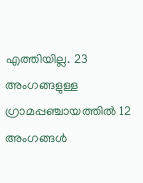എത്തിയില്ല. 23 അംഗങ്ങളുള്ള ഗ്രാമപ്പഞ്ചായത്തില്‍ 12 അംഗങ്ങള്‍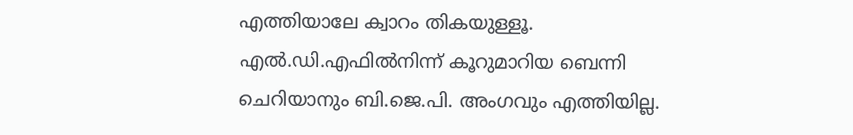എത്തിയാലേ ക്വാറം തികയുള്ളൂ. എല്‍.ഡി.എഫില്‍നിന്ന് കൂറുമാറിയ ബെന്നി ചെറിയാനും ബി.ജെ.പി. അംഗവും എത്തിയില്ല.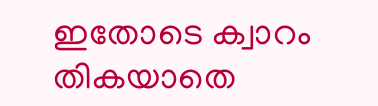ഇതോടെ ക്വാറം തികയാതെ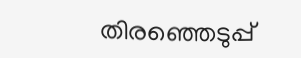തിരഞ്ഞെടുപ്പ്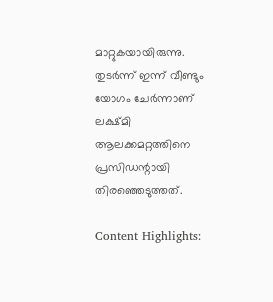മാറ്റുകയായിരുന്നു. തുടര്‍ന്ന് ഇന്ന് വീണ്ടും യോഗം ചേര്‍ന്നാണ് ലക്ഷ്മി ആലക്കമറ്റത്തിനെ പ്രസിഡന്റായി തിരഞ്ഞെടുത്തത്.

Content Highlights: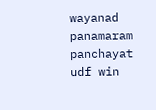wayanad panamaram panchayat udf win